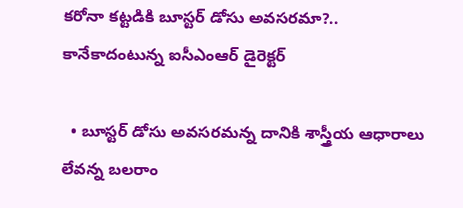కరోనా కట్టడికి బూస్టర్ డోసు అవసరమా?.. కానేకాదంటున్న ఐసీఎంఆర్ డైరెక్టర్

  • బూస్టర్ డోసు అవసరమన్న దానికి శాస్త్రీయ ఆధారాలు లేవన్న బలరాం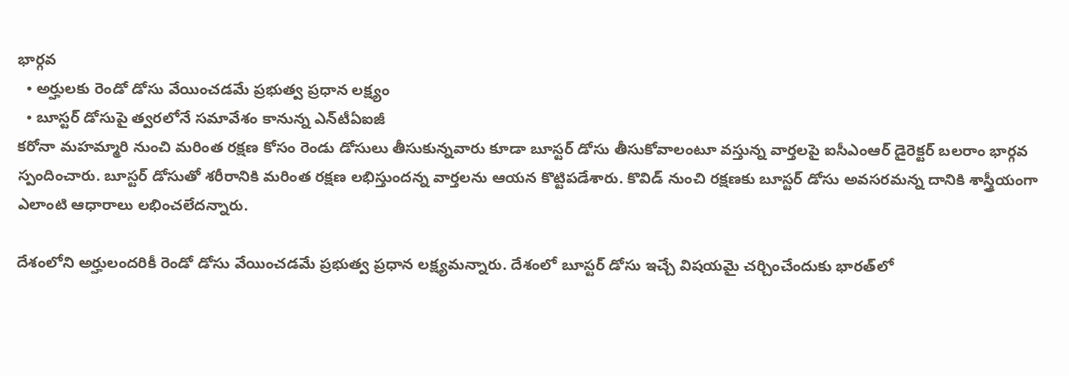భార్గవ
  • అర్హులకు రెండో డోసు వేయించడమే ప్రభుత్వ ప్రధాన లక్ష్యం
  • బూస్టర్ డోసుపై త్వరలోనే సమావేశం కానున్న ఎన్‌టీఏఐజీ
కరోనా మహమ్మారి నుంచి మరింత రక్షణ కోసం రెండు డోసులు తీసుకున్నవారు కూడా బూస్టర్ డోసు తీసుకోవాలంటూ వస్తున్న వార్తలపై ఐసీఎంఆర్ డైరెక్టర్ బలరాం భార్గవ స్పందించారు. బూస్టర్ డోసుతో శరీరానికి మరింత రక్షణ లభిస్తుందన్న వార్తలను ఆయన కొట్టిపడేశారు. కొవిడ్ నుంచి రక్షణకు బూస్టర్ డోసు అవసరమన్న దానికి శాస్త్రీయంగా ఎలాంటి ఆధారాలు లభించలేదన్నారు.

దేశంలోని అర్హులందరికీ రెండో డోసు వేయించడమే ప్రభుత్వ ప్రధాన లక్ష్యమన్నారు. దేశంలో బూస్టర్ డోసు ఇచ్చే విషయమై చర్చించేందుకు భారత్‌లో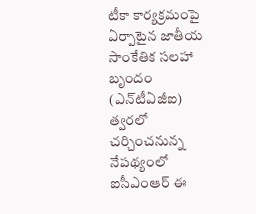టీకా కార్యక్రమంపై ఏర్పాటైన జాతీయ సాంకేతిక సలహా బృందం (ఎన్‌టీఏజీఐ) త్వరలో చర్చించనున్న నేపథ్యంలో ఐసీఎంఆర్ ఈ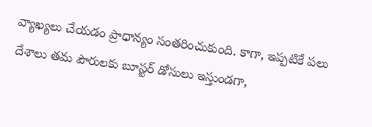వ్యాఖ్యలు చేయడం ప్రాధాన్యం సంతరించుకుంది. కాగా, ఇప్పటికే పలు దేశాలు తమ పౌరులకు బూస్టర్ డోసులు ఇస్తుండగా,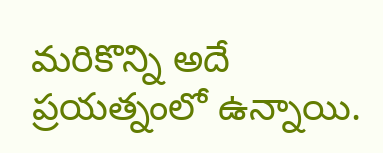మరికొన్ని అదే ప్రయత్నంలో ఉన్నాయి.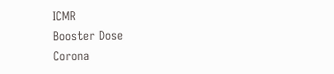ICMR
Booster Dose
Corona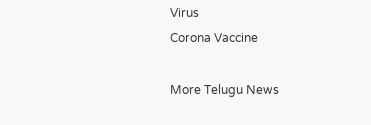Virus
Corona Vaccine

More Telugu News